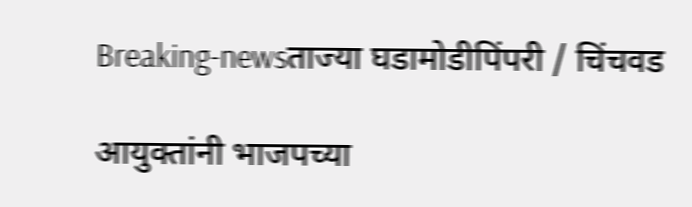Breaking-newsताज्या घडामोडीपिंपरी / चिंचवड

आयुक्तांनी भाजपच्या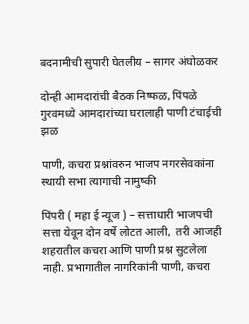बदनामीची सुपारी घेतलीय – सागर अंघोळकर

दोन्ही आमदारांची बैठक निष्फळ, पिंपळे गुरवमध्ये आमदारांच्या घरालाही पाणी टंचाईची झळ

पाणी, कचरा प्रश्नांवरुन भाजप नगरसेवकांना स्थायी सभा त्यागाची नामुष्की

पिंपरी ( महा ई न्यूज ) – सत्ताधारी भाजपची सत्ता येवून दोन वर्षे लोटत आली,  तरी आजही शहरातील कचरा आणि पाणी प्रश्न सुटलेला नाही. प्रभागातील नागरिकांनी पाणी, कचरा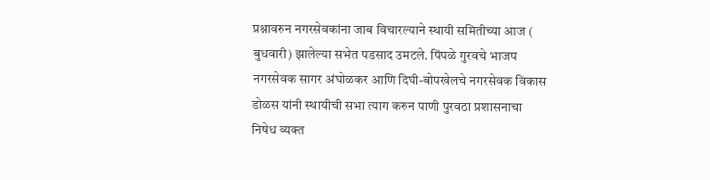प्रश्नावरुन नगरसेवकांना जाब विचारल्याने स्थायी समितीच्या आज ( बुधवारी) झालेल्या सभेत पडसाद उमटले. पिंपळे गुरवचे भाजप नगरसेवक सागर अंघोळकर आणि दिघी-बोपखेलचे नगरसेवक विकास डोळस यांनी स्थायीची सभा त्याग करुन पाणी पुरवठा प्रशासनाचा निषेध व्यक्त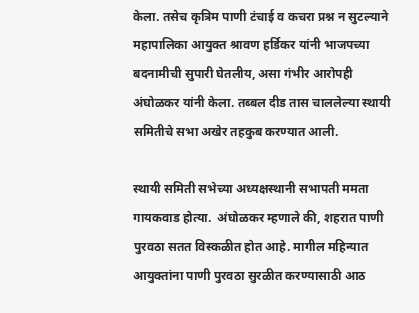केला. तसेच कृत्रिम पाणी टंचाई व कचरा प्रश्न न सुटल्याने महापालिका आयुक्त श्रावण हर्डिकर यांनी भाजपच्या बदनामीची सुपारी घेतलीय, असा गंभीर आरोपही अंघोळकर यांनी केला. तब्बल दीड तास चाललेल्या स्थायी समितीचे सभा अखेर तहकुब करण्यात आली.

स्थायी समिती सभेच्या अध्यक्षस्थानी सभापती ममता गायकवाड होत्या.  अंघोळकर म्हणाले की, शहरात पाणी पुरवठा सतत विस्कळीत होत आहे. मागील महिन्यात आयुक्तांना पाणी पुरवठा सुरळीत करण्यासाठी आठ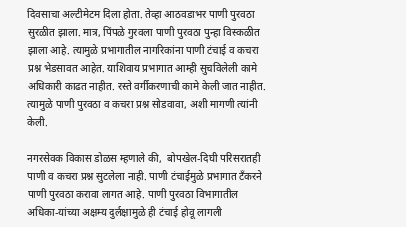दिवसाचा अल्टीमेटम दिला होता. तेव्हा आठवडाभर पाणी पुरवठा सुरळीत झाला. मात्र, पिंपळे गुरवला पाणी पुरवठा पुन्हा विस्कळीत झाला आहे. त्यामुळे प्रभागातील नागरिकांना पाणी टंचाई व कचरा प्रश्न भेडसावत आहेत. याशिवाय प्रभागात आम्ही सुचविलेली कामे अधिकारी काढत नाहीत. रस्ते वर्गीकरणाची कामे केली जात नाहीत. त्यामुळे पाणी पुरवठा व कचरा प्रश्न सोडवावा, अशी मागणी त्यांनी केली.

नगरसेवक विकास डोळस म्हणाले की,  बोपखेल-दिघी परिसरातही पाणी व कचरा प्रश्न सुटलेला नाही. पाणी टंचाईमुळे प्रभागात टॅंकरने पाणी पुरवठा करावा लागत आहे. पाणी पुरवठा विभागातील अधिका-यांच्या अक्षम्य दुर्लक्षामुळे ही टंचाई होवू लागली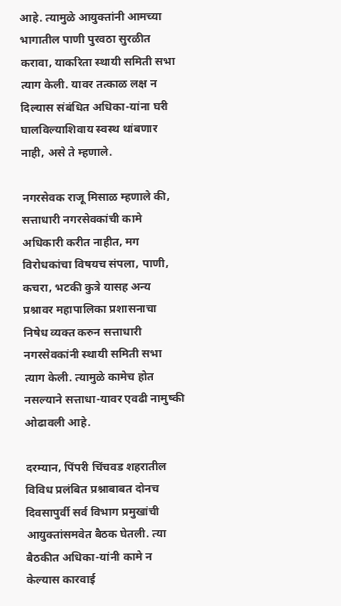आहे. त्यामुळे आयुक्तांनी आमच्या भागातील पाणी पुरवठा सुरळीत करावा, याकरिता स्थायी समिती सभा त्याग केली. यावर तत्काळ लक्ष न दिल्यास संबंधित अधिका-यांना घरी घालविल्याशिवाय स्वस्थ थांबणार नाही, असे ते म्हणाले.

नगरसेवक राजू मिसाळ म्हणाले की, सत्ताधारी नगरसेवकांची कामे अधिकारी करीत नाहीत, मग विरोधकांचा विषयच संपला, पाणी, कचरा, भटकी कुत्रे यासह अन्य प्रश्नावर महापालिका प्रशासनाचा निषेध व्यक्त करुन सत्ताधारी नगरसेवकांनी स्थायी समिती सभा त्याग केली. त्यामुळे कामेच होत नसल्याने सत्ताधा-यावर एवढी नामुष्की ओढावली आहे.

दरम्यान, पिंपरी चिंचवड शहरातील विविध प्रलंबित प्रश्नाबाबत दोनच दिवसापुर्वी सर्व विभाग प्रमुखांची आयुक्तांसमवेत बैठक घेतली. त्या बैठकीत अधिका-यांनी कामे न केल्यास कारवाई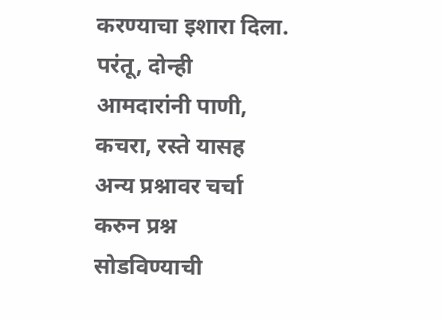करण्याचा इशारा दिला. परंतू, दोन्ही आमदारांनी पाणी, कचरा, रस्ते यासह अन्य प्रश्नावर चर्चा करुन प्रश्न सोडविण्याची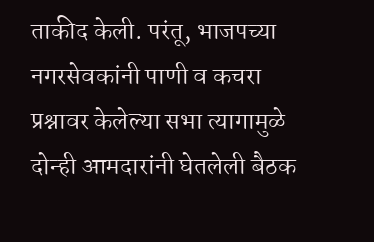ताकीद केली. परंतू, भाजपच्या नगरसेवकांनी पाणी व कचरा प्रश्नावर केलेल्या सभा त्यागामुळे दोन्ही आमदारांनी घेतलेली बैठक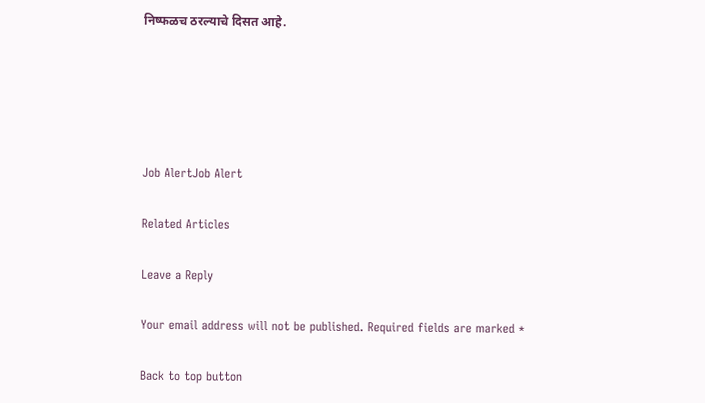निष्फळच ठरल्याचे दिसत आहे.





Job AlertJob Alert

Related Articles

Leave a Reply

Your email address will not be published. Required fields are marked *

Back to top button